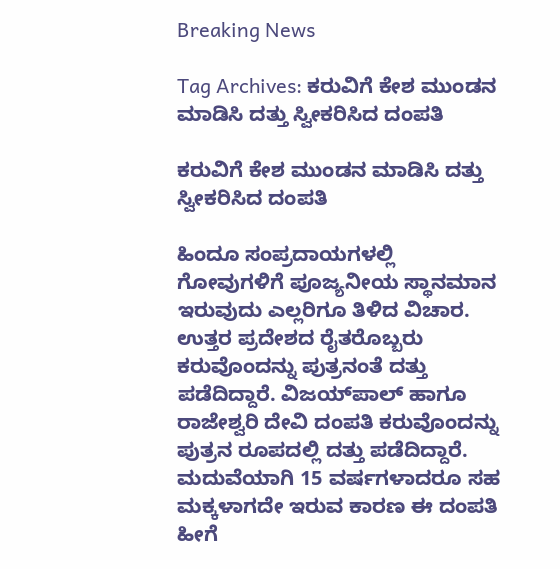Breaking News

Tag Archives: ಕರುವಿಗೆ ಕೇಶ ಮುಂಡನ ಮಾಡಿಸಿ ದತ್ತು ಸ್ವೀಕರಿಸಿದ ದಂಪತಿ

ಕರುವಿಗೆ ಕೇಶ ಮುಂಡನ ಮಾಡಿಸಿ ದತ್ತು ಸ್ವೀಕರಿಸಿದ ದಂಪತಿ

ಹಿಂದೂ ಸಂಪ್ರದಾಯಗಳಲ್ಲಿ ಗೋವುಗಳಿಗೆ ಪೂಜ್ಯನೀಯ ಸ್ಥಾನಮಾನ ಇರುವುದು ಎಲ್ಲರಿಗೂ ತಿಳಿದ ವಿಚಾರ. ಉತ್ತರ ಪ್ರದೇಶದ ರೈತರೊಬ್ಬರು ಕರುವೊಂದನ್ನು ಪುತ್ರನಂತೆ ದತ್ತು ಪಡೆದಿದ್ದಾರೆ. ವಿಜಯ್‌ಪಾಲ್ ಹಾಗೂ ರಾಜೇಶ್ವರಿ ದೇವಿ ದಂಪತಿ ಕರುವೊಂದನ್ನು ಪುತ್ರನ ರೂಪದಲ್ಲಿ ದತ್ತು ಪಡೆದಿದ್ದಾರೆ. ಮದುವೆಯಾಗಿ 15 ವರ್ಷಗಳಾದರೂ ಸಹ ಮಕ್ಕಳಾಗದೇ ಇರುವ ಕಾರಣ ಈ ದಂಪತಿ ಹೀಗೆ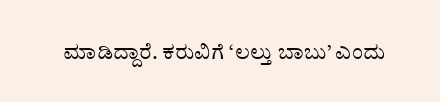ಮಾಡಿದ್ದಾರೆ. ಕರುವಿಗೆ ‘ಲಲ್ತು ಬಾಬು’ ಎಂದು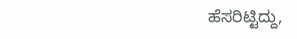ಹೆಸರಿಟ್ಟಿದ್ದು,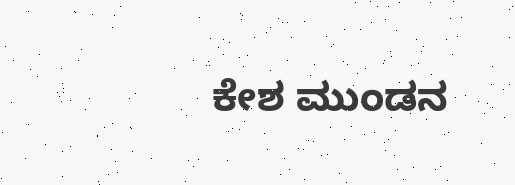ಕೇಶ ಮುಂಡನ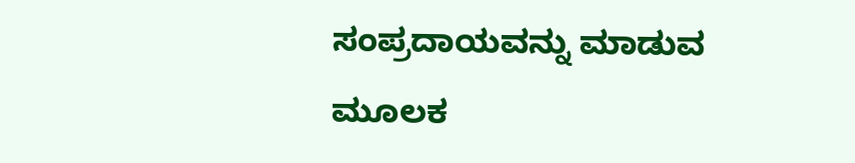ಸಂಪ್ರದಾಯವನ್ನು ಮಾಡುವ ಮೂಲಕ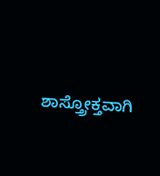ಶಾಸ್ತ್ರೋಕ್ತವಾಗಿ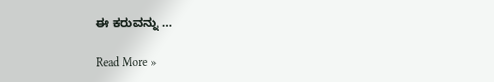ಈ ಕರುವನ್ನು …

Read More »